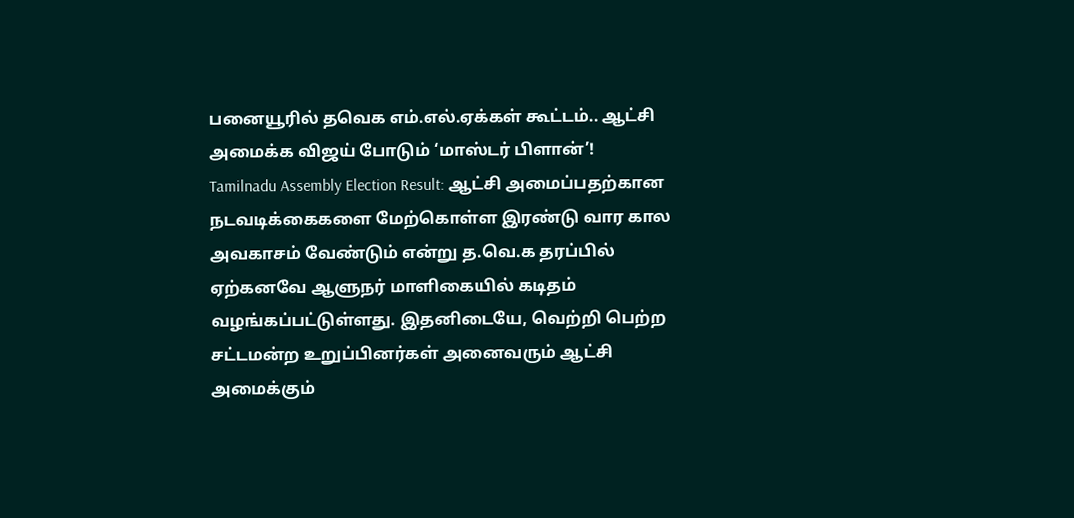பனையூரில் தவெக எம்.எல்.ஏக்கள் கூட்டம்.. ஆட்சி அமைக்க விஜய் போடும் ‘மாஸ்டர் பிளான்’!
Tamilnadu Assembly Election Result: ஆட்சி அமைப்பதற்கான நடவடிக்கைகளை மேற்கொள்ள இரண்டு வார கால அவகாசம் வேண்டும் என்று த.வெ.க தரப்பில் ஏற்கனவே ஆளுநர் மாளிகையில் கடிதம் வழங்கப்பட்டுள்ளது. இதனிடையே, வெற்றி பெற்ற சட்டமன்ற உறுப்பினர்கள் அனைவரும் ஆட்சி அமைக்கும்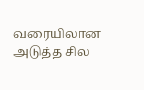வரையிலான அடுத்த சில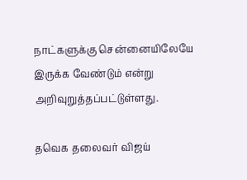நாட்களுக்கு சென்னையிலேயே இருக்க வேண்டும் என்று அறிவுறுத்தப்பட்டுள்ளது.

தவெக தலைவர் விஜய்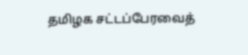தமிழக சட்டப்பேரவைத்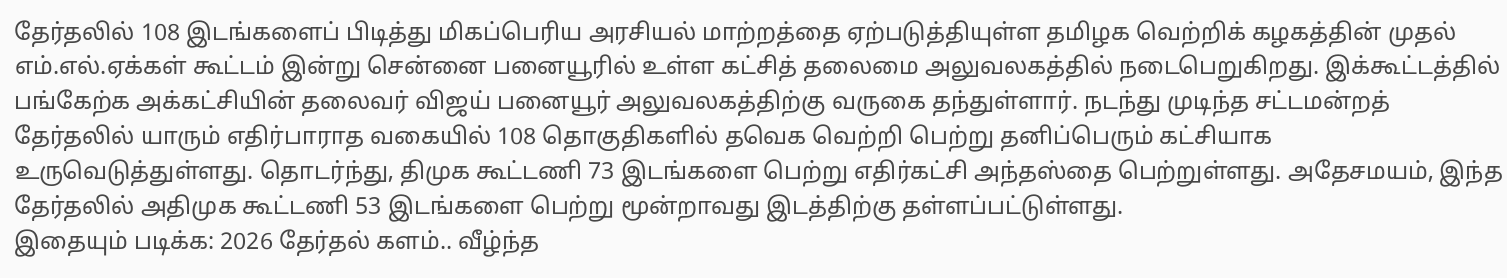தேர்தலில் 108 இடங்களைப் பிடித்து மிகப்பெரிய அரசியல் மாற்றத்தை ஏற்படுத்தியுள்ள தமிழக வெற்றிக் கழகத்தின் முதல் எம்.எல்.ஏக்கள் கூட்டம் இன்று சென்னை பனையூரில் உள்ள கட்சித் தலைமை அலுவலகத்தில் நடைபெறுகிறது. இக்கூட்டத்தில் பங்கேற்க அக்கட்சியின் தலைவர் விஜய் பனையூர் அலுவலகத்திற்கு வருகை தந்துள்ளார். நடந்து முடிந்த சட்டமன்றத் தேர்தலில் யாரும் எதிர்பாராத வகையில் 108 தொகுதிகளில் தவெக வெற்றி பெற்று தனிப்பெரும் கட்சியாக உருவெடுத்துள்ளது. தொடர்ந்து, திமுக கூட்டணி 73 இடங்களை பெற்று எதிர்கட்சி அந்தஸ்தை பெற்றுள்ளது. அதேசமயம், இந்த தேர்தலில் அதிமுக கூட்டணி 53 இடங்களை பெற்று மூன்றாவது இடத்திற்கு தள்ளப்பட்டுள்ளது.
இதையும் படிக்க: 2026 தேர்தல் களம்.. வீழ்ந்த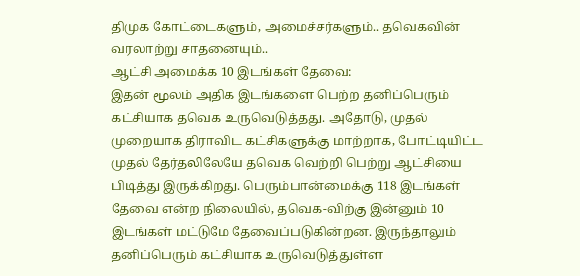திமுக கோட்டைகளும், அமைச்சர்களும்.. தவெகவின் வரலாற்று சாதனையும்..
ஆட்சி அமைக்க 10 இடங்கள் தேவை:
இதன் மூலம் அதிக இடங்களை பெற்ற தனிப்பெரும் கட்சியாக தவெக உருவெடுத்தது. அதோடு, முதல் முறையாக திராவிட கட்சிகளுக்கு மாற்றாக, போட்டியிட்ட முதல் தேர்தலிலேயே தவெக வெற்றி பெற்று ஆட்சியை பிடித்து இருக்கிறது. பெரும்பான்மைக்கு 118 இடங்கள் தேவை என்ற நிலையில், தவெக-விற்கு இன்னும் 10 இடங்கள் மட்டுமே தேவைப்படுகின்றன. இருந்தாலும் தனிப்பெரும் கட்சியாக உருவெடுத்துள்ள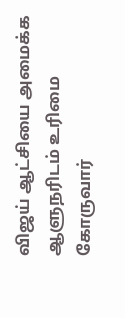விஜய் ஆட்சியை அமைக்க ஆளுநரிடம் உரிமை கோருவார்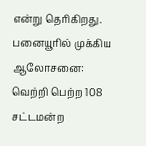என்று தெரிகிறது.
பனையூரில் முக்கிய ஆலோசனை:
வெற்றி பெற்ற 108 சட்டமன்ற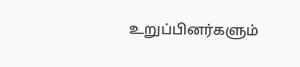உறுப்பினர்களும்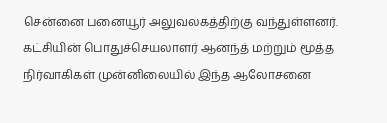சென்னை பனையூர் அலுவலகத்திற்கு வந்துள்ளனர். கட்சியின் பொதுச்செயலாளர் ஆனந்த் மற்றும் மூத்த நிர்வாகிகள் முன்னிலையில் இந்த ஆலோசனை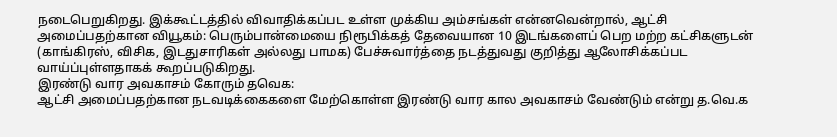நடைபெறுகிறது. இக்கூட்டத்தில் விவாதிக்கப்பட உள்ள முக்கிய அம்சங்கள் என்னவென்றால், ஆட்சி அமைப்பதற்கான வியூகம்: பெரும்பான்மையை நிரூபிக்கத் தேவையான 10 இடங்களைப் பெற மற்ற கட்சிகளுடன் (காங்கிரஸ், விசிக, இடதுசாரிகள் அல்லது பாமக) பேச்சுவார்த்தை நடத்துவது குறித்து ஆலோசிக்கப்பட வாய்ப்புள்ளதாகக் கூறப்படுகிறது.
இரண்டு வார அவகாசம் கோரும் தவெக:
ஆட்சி அமைப்பதற்கான நடவடிக்கைகளை மேற்கொள்ள இரண்டு வார கால அவகாசம் வேண்டும் என்று த.வெ.க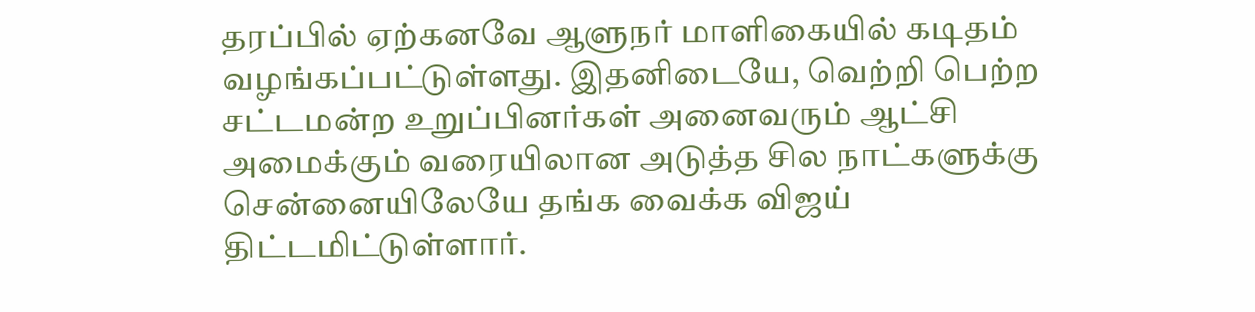தரப்பில் ஏற்கனவே ஆளுநர் மாளிகையில் கடிதம் வழங்கப்பட்டுள்ளது. இதனிடையே, வெற்றி பெற்ற சட்டமன்ற உறுப்பினர்கள் அனைவரும் ஆட்சி அமைக்கும் வரையிலான அடுத்த சில நாட்களுக்கு சென்னையிலேயே தங்க வைக்க விஜய் திட்டமிட்டுள்ளார்.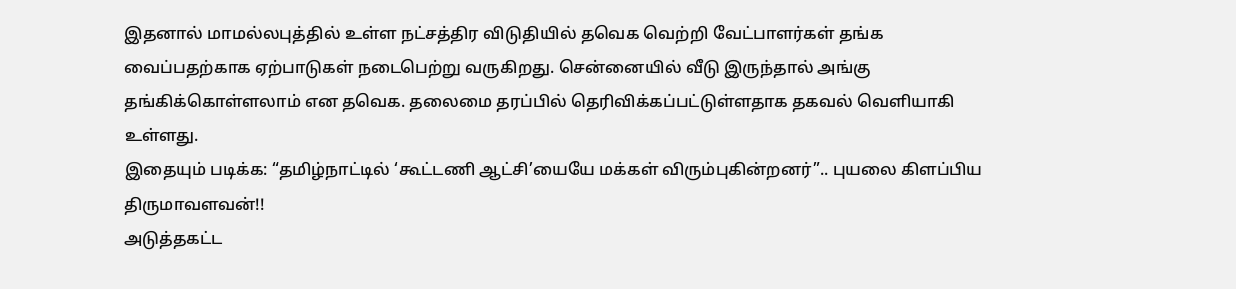இதனால் மாமல்லபுத்தில் உள்ள நட்சத்திர விடுதியில் தவெக வெற்றி வேட்பாளர்கள் தங்க வைப்பதற்காக ஏற்பாடுகள் நடைபெற்று வருகிறது. சென்னையில் வீடு இருந்தால் அங்கு தங்கிக்கொள்ளலாம் என தவெக. தலைமை தரப்பில் தெரிவிக்கப்பட்டுள்ளதாக தகவல் வெளியாகி உள்ளது.
இதையும் படிக்க: “தமிழ்நாட்டில் ‘கூட்டணி ஆட்சி’யையே மக்கள் விரும்புகின்றனர்”.. புயலை கிளப்பிய திருமாவளவன்!!
அடுத்தகட்ட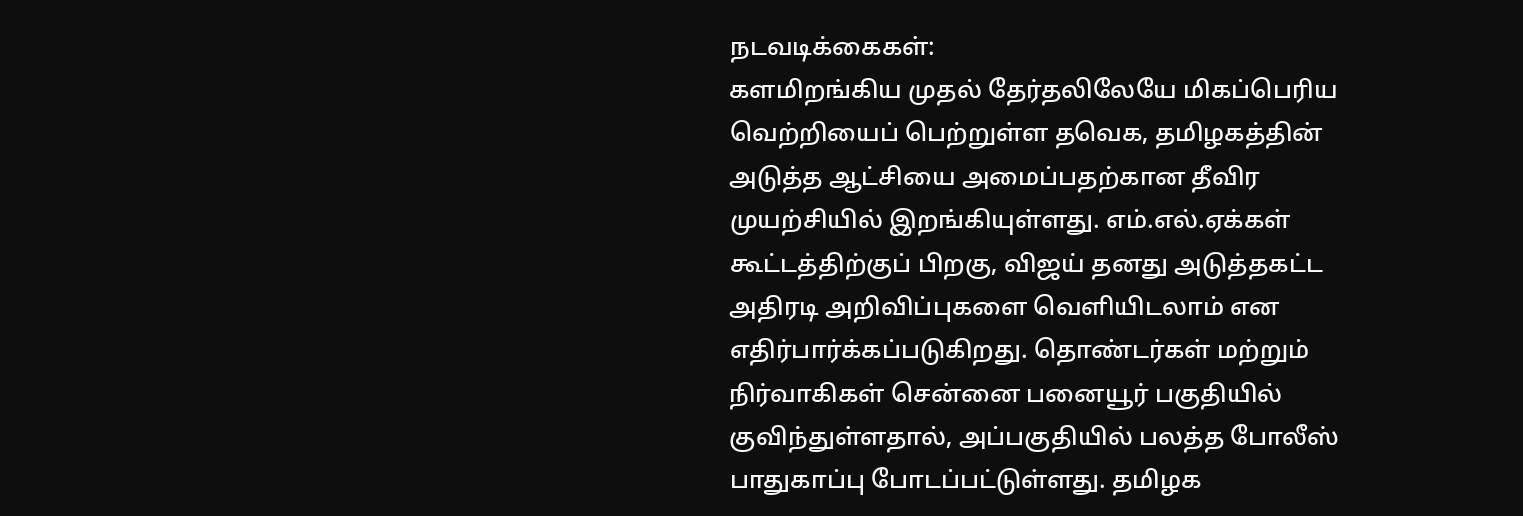நடவடிக்கைகள்:
களமிறங்கிய முதல் தேர்தலிலேயே மிகப்பெரிய வெற்றியைப் பெற்றுள்ள தவெக, தமிழகத்தின் அடுத்த ஆட்சியை அமைப்பதற்கான தீவிர முயற்சியில் இறங்கியுள்ளது. எம்.எல்.ஏக்கள் கூட்டத்திற்குப் பிறகு, விஜய் தனது அடுத்தகட்ட அதிரடி அறிவிப்புகளை வெளியிடலாம் என எதிர்பார்க்கப்படுகிறது. தொண்டர்கள் மற்றும் நிர்வாகிகள் சென்னை பனையூர் பகுதியில் குவிந்துள்ளதால், அப்பகுதியில் பலத்த போலீஸ் பாதுகாப்பு போடப்பட்டுள்ளது. தமிழக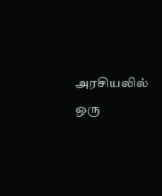அரசியலில் ஒரு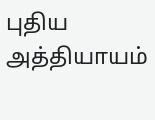புதிய அத்தியாயம்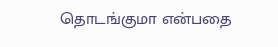தொடங்குமா என்பதை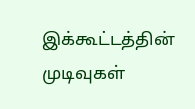இக்கூட்டத்தின் முடிவுகள்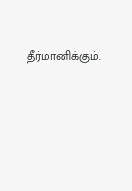தீர்மானிக்கும்.